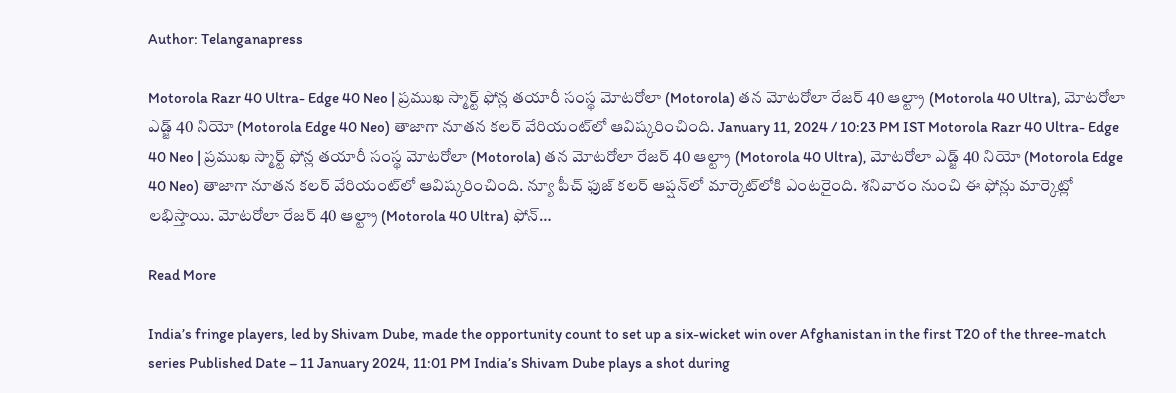Author: Telanganapress

Motorola Razr 40 Ultra- Edge 40 Neo | ప్రముఖ స్మార్ట్ ఫోన్ల తయారీ సంస్థ మోటరోలా (Motorola) తన మోటరోలా రేజర్ 40 ఆల్ట్రా (Motorola 40 Ultra), మోటరోలా ఎడ్జ్ 40 నియో (Motorola Edge 40 Neo) తాజాగా నూతన కలర్ వేరియంట్‌లో ఆవిష్కరించింది. January 11, 2024 / 10:23 PM IST Motorola Razr 40 Ultra- Edge 40 Neo | ప్రముఖ స్మార్ట్ ఫోన్ల తయారీ సంస్థ మోటరోలా (Motorola) తన మోటరోలా రేజర్ 40 ఆల్ట్రా (Motorola 40 Ultra), మోటరోలా ఎడ్జ్ 40 నియో (Motorola Edge 40 Neo) తాజాగా నూతన కలర్ వేరియంట్‌లో ఆవిష్కరించింది. న్యూ పీచ్ ఫుజ్ కలర్ ఆప్షన్‌లో మార్కెట్‌లోకి ఎంటరైంది. శనివారం నుంచి ఈ ఫోన్లు మార్కెట్లో లభిస్తాయి. మోటరోలా రేజర్ 40 ఆల్ట్రా (Motorola 40 Ultra) ఫోన్…

Read More

India’s fringe players, led by Shivam Dube, made the opportunity count to set up a six-wicket win over Afghanistan in the first T20 of the three-match series Published Date – 11 January 2024, 11:01 PM India’s Shivam Dube plays a shot during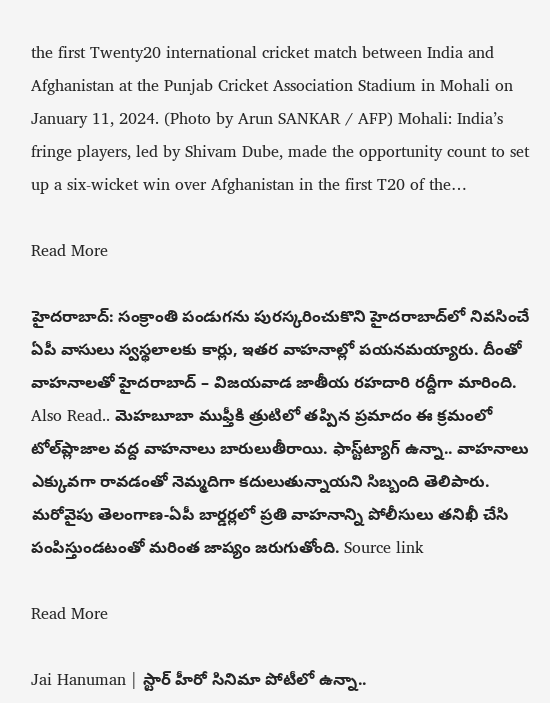the first Twenty20 international cricket match between India and Afghanistan at the Punjab Cricket Association Stadium in Mohali on January 11, 2024. (Photo by Arun SANKAR / AFP) Mohali: India’s fringe players, led by Shivam Dube, made the opportunity count to set up a six-wicket win over Afghanistan in the first T20 of the…

Read More

హైదరాబాద్‌: సంక్రాంతి పండుగను పురస్కరించుకొని హైదరాబాద్‌లో నివసించే ఏపీ వాసులు స్వస్థలాలకు కార్లు, ఇతర వాహనాల్లో పయనమయ్యారు. దీంతో వాహనాలతో హైదరాబాద్‌ – విజయవాడ జాతీయ రహదారి రద్దీగా మారింది. Also Read.. మెహబూబా ముఫ్తీకి త్రుటిలో తప్పిన ప్రమాదం ఈ క్రమంలో టోల్‌ప్లాజాల వద్ద వాహనాలు బారులుతీరాయి. ఫాస్ట్‌ట్యాగ్‌ ఉన్నా.. వాహనాలు ఎక్కువగా రావడంతో నెమ్మదిగా కదులుతున్నాయని సిబ్బంది తెలిపారు. మరోవైపు తెలంగాణ-ఏపీ బార్డర్లలో ప్రతి వాహనాన్ని పోలీసులు తనిఖీ చేసి పంపిస్తుండటంతో మరింత జాప్యం జరుగుతోంది. Source link

Read More

Jai Hanuman | స్టార్‌ హీరో సినిమా పోటీలో ఉన్నా..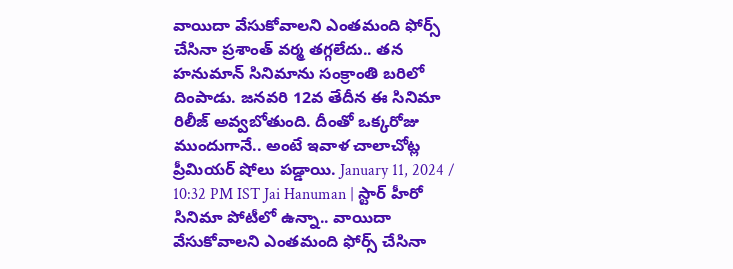వాయిదా వేసుకోవాలని ఎంతమంది ఫోర్స్‌ చేసినా ప్రశాంత్ వర్మ తగ్గలేదు.. తన హనుమాన్‌ సినిమాను సంక్రాంతి బరిలో దింపాడు. జనవరి 12వ తేదీన ఈ సినిమా రిలీజ్‌ అవ్వబోతుంది. దీంతో ఒక్కరోజు ముందుగానే.. అంటే ఇవాళ చాలాచోట్ల ప్రీమియర్‌ షోలు పడ్డాయి. January 11, 2024 / 10:32 PM IST Jai Hanuman | స్టార్‌ హీరో సినిమా పోటీలో ఉన్నా.. వాయిదా వేసుకోవాలని ఎంతమంది ఫోర్స్‌ చేసినా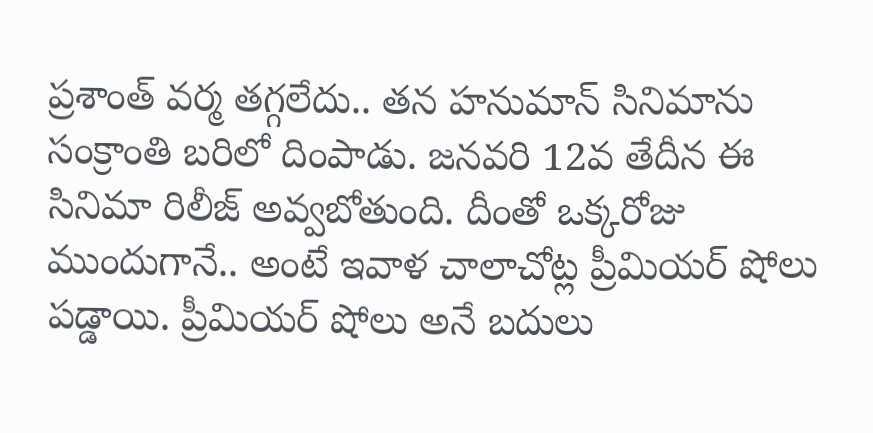ప్రశాంత్ వర్మ తగ్గలేదు.. తన హనుమాన్‌ సినిమాను సంక్రాంతి బరిలో దింపాడు. జనవరి 12వ తేదీన ఈ సినిమా రిలీజ్‌ అవ్వబోతుంది. దీంతో ఒక్కరోజు ముందుగానే.. అంటే ఇవాళ చాలాచోట్ల ప్రీమియర్‌ షోలు పడ్డాయి. ప్రీమియర్‌ షోలు అనే బదులు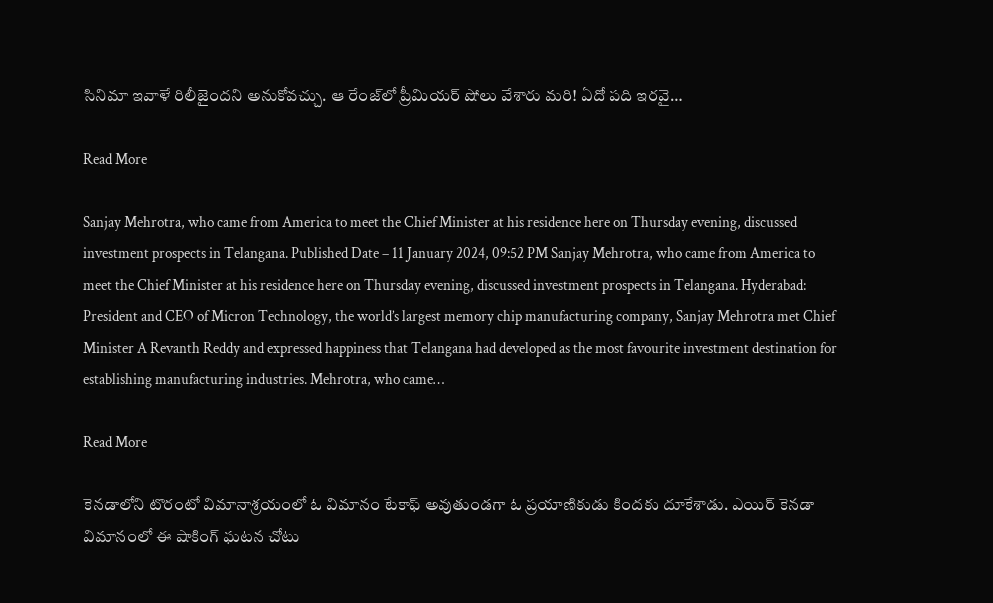సినిమా ఇవాళే రిలీజైందని అనుకోవచ్చు. ఆ రేంజ్‌లో ప్రీమియర్‌ షోలు వేశారు మరి! ఏదో పది ఇరవై…

Read More

Sanjay Mehrotra, who came from America to meet the Chief Minister at his residence here on Thursday evening, discussed investment prospects in Telangana. Published Date – 11 January 2024, 09:52 PM Sanjay Mehrotra, who came from America to meet the Chief Minister at his residence here on Thursday evening, discussed investment prospects in Telangana. Hyderabad: President and CEO of Micron Technology, the world’s largest memory chip manufacturing company, Sanjay Mehrotra met Chief Minister A Revanth Reddy and expressed happiness that Telangana had developed as the most favourite investment destination for establishing manufacturing industries. Mehrotra, who came…

Read More

కెనడాలోని టొరంటో విమానాశ్రయంలో ఓ విమానం టేకాఫ్‌ అవుతుండగా ఓ ప్రయాణికుడు కిందకు దూకేశాడు. ఎయిర్‌ కెనడా విమానంలో ఈ షాకింగ్ ఘటన చోటు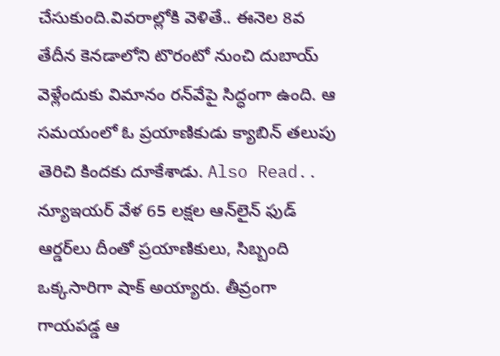చేసుకుంది.వివరాల్లోకి వెళితే.. ఈనెల 8వ తేదీన కెనడాలోని టొరంటో నుంచి దుబాయ్‌ వెళ్లేందుకు విమానం రన్‌వేపై సిద్ధంగా ఉంది. ఆ సమయంలో ఓ ప్రయాణికుడు క్యాబిన్‌ తలుపు తెరిచి కిందకు దూకేశాడు. Also Read.. న్యూఇయర్ వేళ 65 లక్షల ఆన్‌లైన్ ఫుడ్ ఆర్డర్‌లు దీంతో ప్రయాణికులు, సిబ్బంది ఒక్కసారిగా షాక్‌ అయ్యారు. తీవ్రంగా గాయపడ్డ ఆ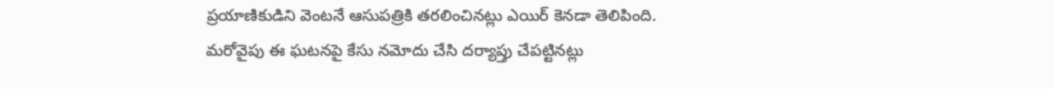ప్రయాణికుడిని వెంటనే ఆసుపత్రికి తరలించినట్లు ఎయిర్‌ కెనడా తెలిపింది. మరోవైపు ఈ ఘటనపై కేసు నమోదు చేసి దర్యాప్తు చేపట్టినట్లు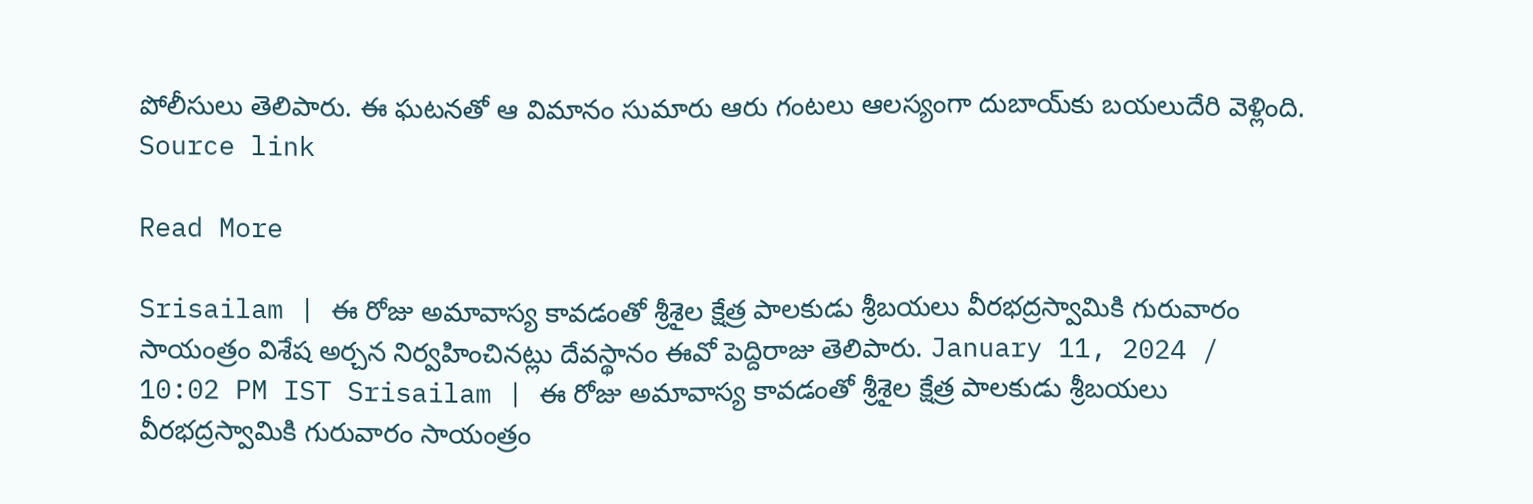పోలీసులు తెలిపారు. ఈ ఘటనతో ఆ విమానం సుమారు ఆరు గంటలు ఆలస్యంగా దుబాయ్‌కు బయలుదేరి వెళ్లింది. Source link

Read More

Srisailam | ఈ రోజు అమావాస్య కావడంతో శ్రీశైల క్షేత్ర పాలకుడు శ్రీబయలు వీరభద్రస్వామికి గురువారం సాయంత్రం విశేష అర్చన నిర్వహించినట్లు దేవస్థానం ఈవో పెద్దిరాజు తెలిపారు. January 11, 2024 / 10:02 PM IST Srisailam | ఈ రోజు అమావాస్య కావడంతో శ్రీశైల క్షేత్ర పాలకుడు శ్రీబయలు వీరభద్రస్వామికి గురువారం సాయంత్రం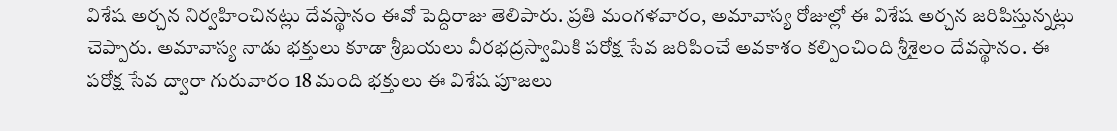విశేష అర్చన నిర్వహించినట్లు దేవస్థానం ఈవో పెద్దిరాజు తెలిపారు. ప్రతి మంగళవారం, అమావాస్య రోజుల్లో ఈ విశేష అర్చన జరిపిస్తున్నట్లు చెప్పారు. అమావాస్య నాడు భక్తులు కూడా శ్రీబయలు వీరభద్రస్వామికి పరోక్ష సేవ జరిపించే అవకాశం కల్పించింది శ్రీశైలం దేవస్థానం. ఈ పరోక్ష సేవ ద్వారా గురువారం 18 మంది భక్తులు ఈ విశేష పూజలు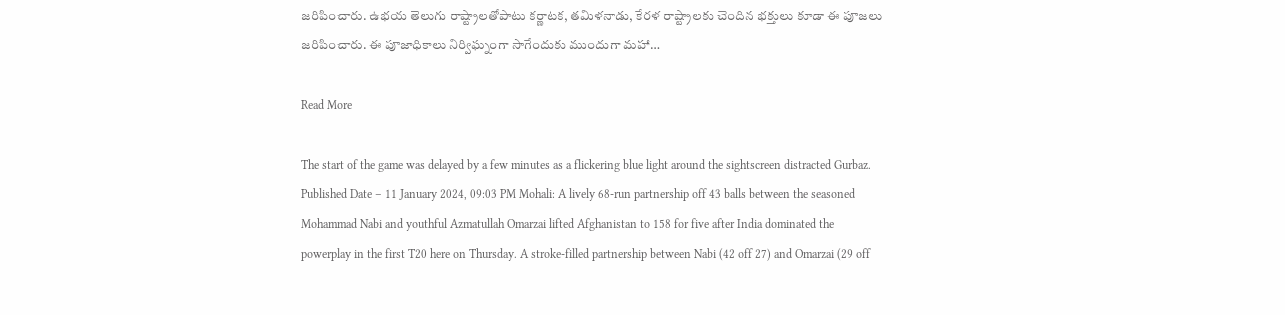జరిపించారు. ఉభయ తెలుగు రాష్ట్రాలతోపాటు కర్ణాటక, తమిళనాడు, కేరళ రాష్ట్రాలకు చెందిన భక్తులు కూడా ఈ పూజలు జరిపించారు. ఈ పూజాధికాలు నిర్విఘ్నంగా సాగేందుకు ముందుగా మహా…

Read More

The start of the game was delayed by a few minutes as a flickering blue light around the sightscreen distracted Gurbaz. Published Date – 11 January 2024, 09:03 PM Mohali: A lively 68-run partnership off 43 balls between the seasoned Mohammad Nabi and youthful Azmatullah Omarzai lifted Afghanistan to 158 for five after India dominated the powerplay in the first T20 here on Thursday. A stroke-filled partnership between Nabi (42 off 27) and Omarzai (29 off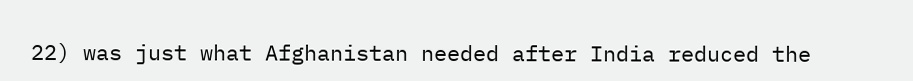22) was just what Afghanistan needed after India reduced the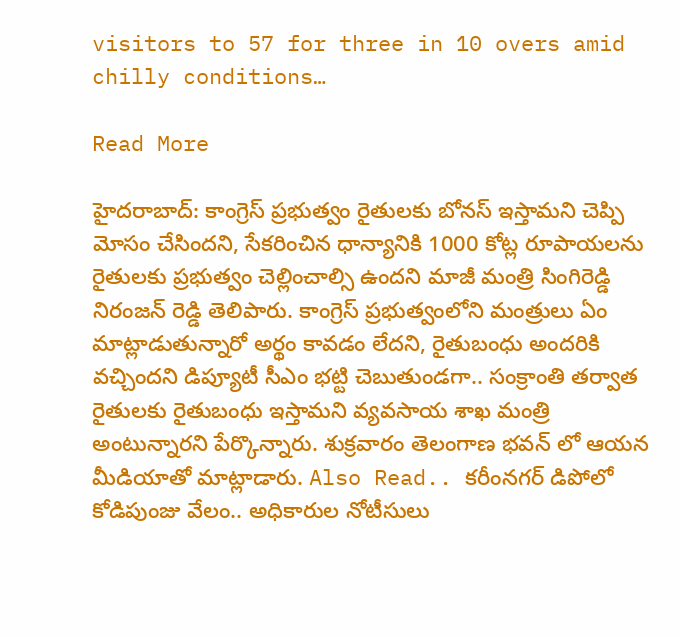visitors to 57 for three in 10 overs amid chilly conditions…

Read More

హైదరాబాద్: కాంగ్రెస్ ప్రభుత్వం రైతులకు బోనస్ ఇస్తామని చెప్పి మోసం చేసిందని, సేకరించిన ధాన్యానికి 1000 కోట్ల రూపాయలను రైతులకు ప్రభుత్వం చెల్లించాల్సి ఉందని మాజీ మంత్రి సింగిరెడ్డి నిరంజన్ రెడ్డి తెలిపారు. కాంగ్రెస్ ప్రభుత్వంలోని మంత్రులు ఏం మాట్లాడుతున్నారో అర్థం కావడం లేదని, రైతుబంధు అందరికి వచ్చిందని డిప్యూటీ సీఎం భట్టి చెబుతుండగా.. సంక్రాంతి తర్వాత రైతులకు రైతుబంధు ఇస్తామని వ్యవసాయ శాఖ మంత్రి అంటున్నారని పేర్కొన్నారు. శుక్రవారం తెలంగాణ భవన్ లో ఆయన మీడియాతో మాట్లాడారు. Also Read.. కరీంనగర్ డిపోలో కోడిపుంజు వేలం.. అధికారుల నోటీసులు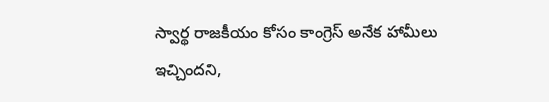స్వార్థ రాజకీయం కోసం కాంగ్రెస్ అనేక హామీలు ఇచ్చిందని,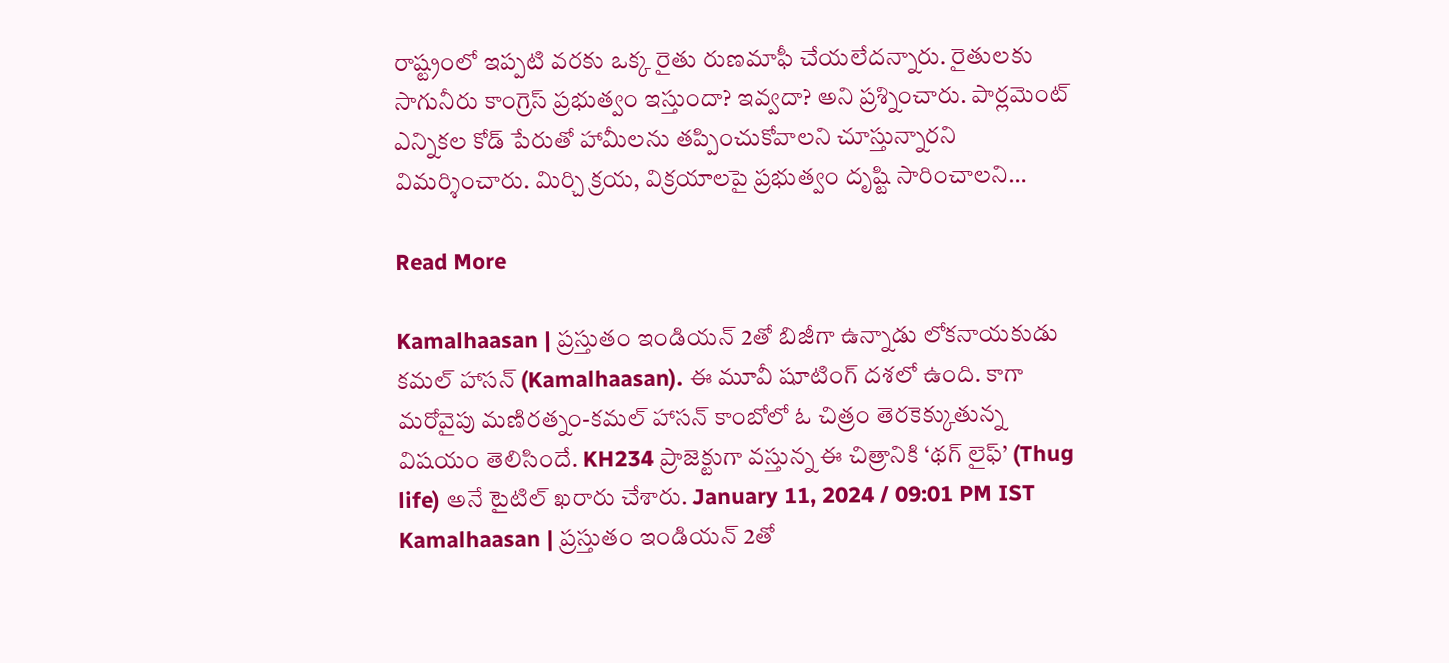రాష్ట్రంలో ఇప్పటి వరకు ఒక్క రైతు రుణమాఫీ చేయలేదన్నారు. రైతులకు సాగునీరు కాంగ్రెస్ ప్రభుత్వం ఇస్తుందా? ఇవ్వదా? అని ప్రశ్నించారు. పార్లమెంట్ ఎన్నికల కోడ్ పేరుతో హామీలను తప్పించుకోవాలని చూస్తున్నారని విమర్శించారు. మిర్చి క్రయ, విక్రయాలపై ప్రభుత్వం దృష్టి సారించాలని…

Read More

Kamalhaasan | ప్రస్తుతం ఇండియన్ 2తో బిజీగా ఉన్నాడు లోకనాయకుడు కమల్ హాసన్ (Kamalhaasan). ఈ మూవీ షూటింగ్ దశలో ఉంది. కాగా మరోవైపు మణిరత్నం-కమల్‌ హాసన్‌ కాంబోలో ఓ చిత్రం తెరకెక్కుతున్న విషయం తెలిసిందే. KH234 ప్రాజెక్టుగా వస్తున్న ఈ చిత్రానికి ‘థగ్‌ లైఫ్‌’ (Thug life) అనే టైటిల్‌ ఖరారు చేశారు. January 11, 2024 / 09:01 PM IST Kamalhaasan | ప్రస్తుతం ఇండియన్ 2తో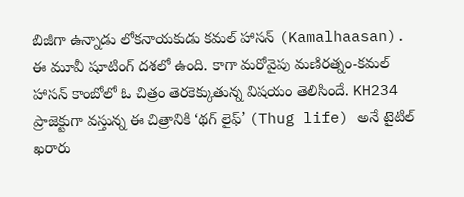బిజీగా ఉన్నాడు లోకనాయకుడు కమల్ హాసన్ (Kamalhaasan). ఈ మూవీ షూటింగ్ దశలో ఉంది. కాగా మరోవైపు మణిరత్నం-కమల్‌ హాసన్‌ కాంబోలో ఓ చిత్రం తెరకెక్కుతున్న విషయం తెలిసిందే. KH234 ప్రాజెక్టుగా వస్తున్న ఈ చిత్రానికి ‘థగ్‌ లైఫ్‌’ (Thug life) అనే టైటిల్‌ ఖరారు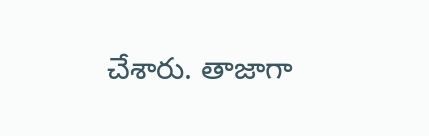చేశారు. తాజాగా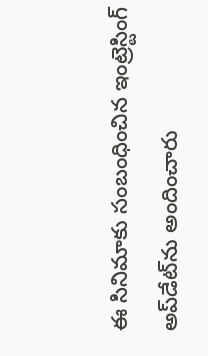ఈ సినిమాకు సంబంధించిన ఇంట్రెస్టింగ్ అప్‌డేట్‌ను అందించారు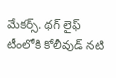మేకర్స్‌. థగ్‌ లైఫ్‌ టీంలోకి కోలీవుడ్ నటి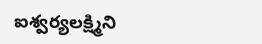ఐశ్వర్యలక్ష్మిని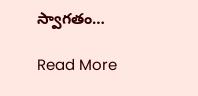స్వాగతం…

Read More